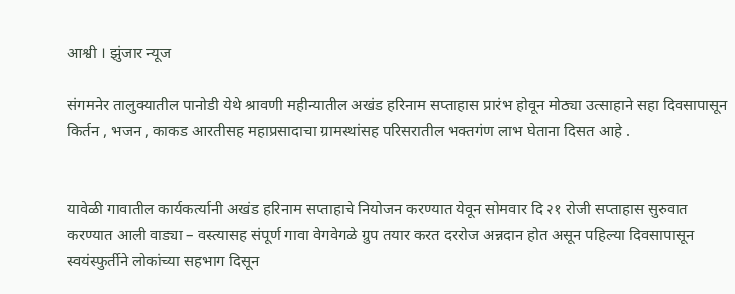आश्वी । झुंजार न्यूज

संगमनेर तालुक्यातील पानोडी येथे श्रावणी महीन्यातील अखंड हरिनाम सप्ताहास प्रारंभ होवून मोठ्या उत्साहाने सहा दिवसापासून किर्तन , भजन , काकड आरतीसह महाप्रसादाचा ग्रामस्थांसह परिसरातील भक्तगंण लाभ घेताना दिसत आहे .


यावेळी गावातील कार्यकर्त्यानी अखंड हरिनाम सप्ताहाचे नियोजन करण्यात येवून सोमवार दि २१ रोजी सप्ताहास सुरुवात करण्यात आली वाड्या – वस्त्यासह संपूर्ण गावा वेगवेगळे ग्रुप तयार करत दररोज अन्नदान होत असून पहिल्या दिवसापासून स्वयंस्फुर्तीने लोकांच्या सहभाग दिसून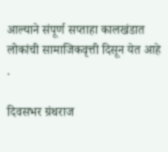आल्याने संपूर्ण सप्ताहा कालखंडात लोकांची सामाजिकवृत्ती दिसून येत आहे .

दिवसभर ग्रंथराज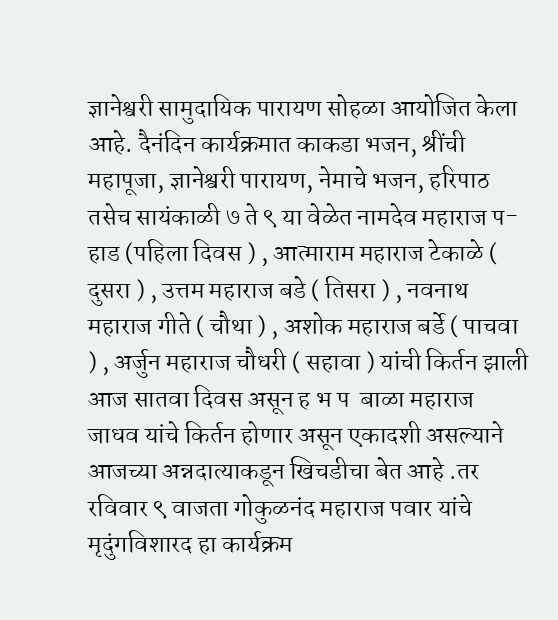ज्ञानेश्वरी सामुदायिक पारायण सोहळा आयोजित केला आहे. दैनंदिन कार्यक्रमात काकडा भजन, श्रींची महापूजा, ज्ञानेश्वरी पारायण, नेमाचे भजन, हरिपाठ तसेच सायंकाळी ७ ते ९ या वेळेत नामदेव महाराज प-हाड (पहिला दिवस ) , आत्माराम महाराज टेकाळे ( दुसरा ) , उत्तम महाराज बडे ( तिसरा ) , नवनाथ महाराज गीते ( चौथा ) , अशोक महाराज बर्डे ( पाचवा ) , अर्जुन महाराज चौधरी ( सहावा ) यांची किर्तन झाली आज सातवा दिवस असून ह भ प  बाळा महाराज जाधव यांचे किर्तन होणार असून एकादशी असल्याने आजच्या अन्नदात्याकडून खिचडीचा बेत आहे .तर रविवार ९ वाजता गोकुळनंद महाराज पवार यांचे मृदुंगविशारद हा कार्यक्रम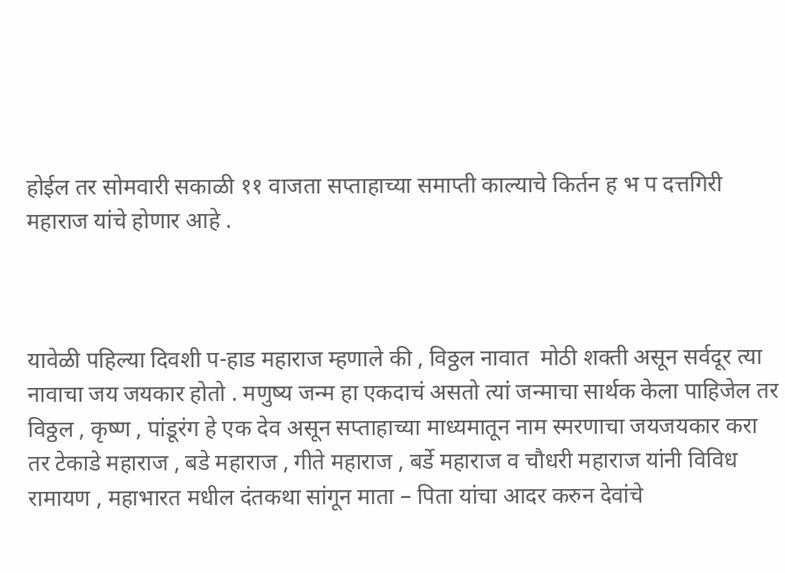होईल तर सोमवारी सकाळी ११ वाजता सप्ताहाच्या समाप्ती काल्याचे किर्तन ह भ प दत्तगिरी महाराज यांचे होणार आहे .



यावेळी पहिल्या दिवशी प-हाड महाराज म्हणाले की , विठ्ठल नावात  मोठी शक्ती असून सर्वदूर त्या नावाचा जय जयकार होतो . मणुष्य जन्म हा एकदाचं असतो त्यां जन्माचा सार्थक केला पाहिजेल तर विठ्ठल , कृष्ण , पांडूरंग हे एक देव असून सप्ताहाच्या माध्यमातून नाम स्मरणाचा जयजयकार करा तर टेकाडे महाराज , बडे महाराज , गीते महाराज , बर्डे महाराज व चौधरी महाराज यांनी विविध रामायण , महाभारत मधील दंतकथा सांगून माता – पिता यांचा आदर करुन देवांचे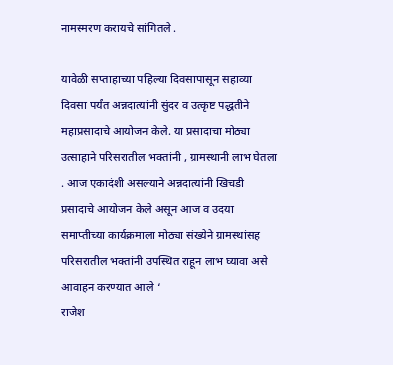नामस्मरण करायचे सांगितले .

यावेळी सप्ताहाच्या पहिल्या दिवसापासून सहाव्या दिवसा पर्यंत अन्नदात्यांनी सुंदर व उत्कृष्ट पद्धतीने  महाप्रसादाचे आयोजन केले. या प्रसादाचा मोठ्या उत्साहाने परिसरातील भक्तांनी , ग्रामस्थानी लाभ घेतला . आज एकादंशी असल्याने अन्नदात्यांनी खिचडी प्रसादाचे आयोजन केले असून आज व उदया समाप्तीच्या कार्यक्रमाला मोठ्या संख्येने ग्रामस्थांसह परिसरातील भक्तांनी उपस्थित राहून लाभ घ्यावा असे आवाहन करण्यात आले ‘
राजेश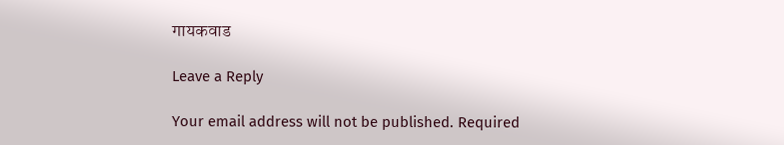गायकवाड

Leave a Reply

Your email address will not be published. Required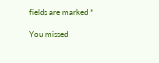fields are marked *

You missed